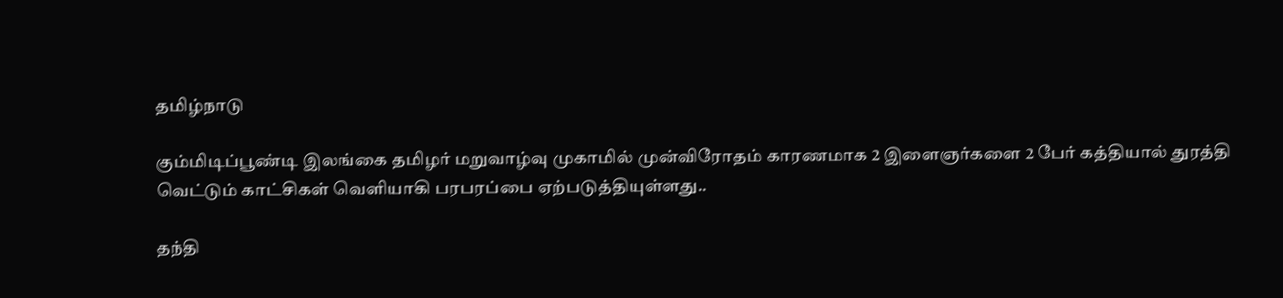தமிழ்நாடு

கும்மிடிப்பூண்டி இலங்கை தமிழர் மறுவாழ்வு முகாமில் முன்விரோதம் காரணமாக 2 இளைஞர்களை 2 பேர் கத்தியால் துரத்தி வெட்டும் காட்சிகள் வெளியாகி பரபரப்பை ஏற்படுத்தியுள்ளது..

தந்தி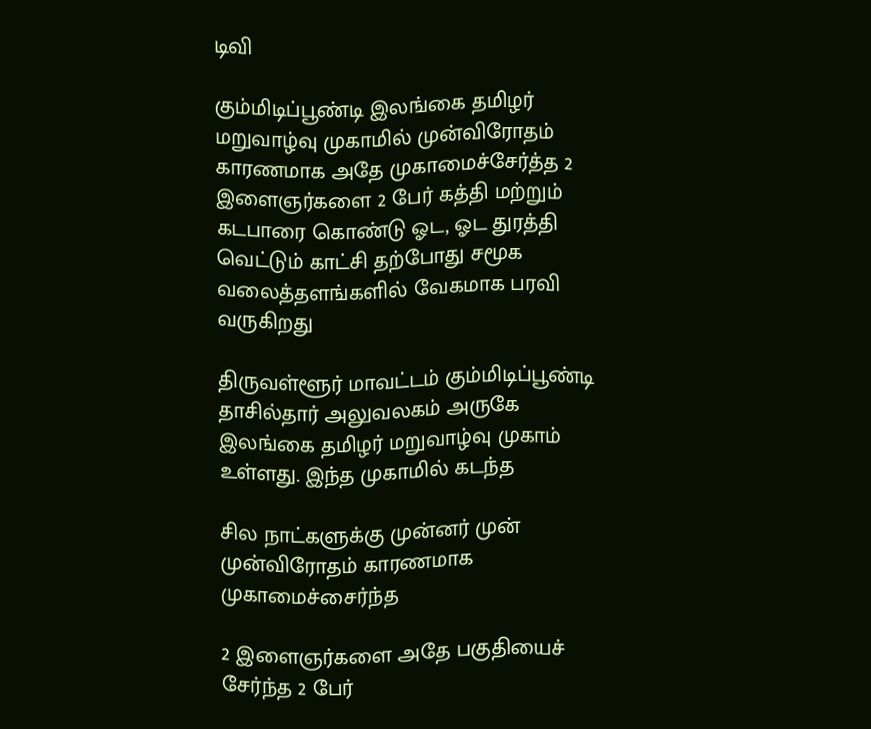டிவி

கும்மிடிப்பூண்டி இலங்கை தமிழர் மறுவாழ்வு முகாமில் முன்விரோதம் காரணமாக அதே முகாமைச்சேர்த்த 2 இளைஞர்களை 2 பேர் கத்தி மற்றும் கடபாரை கொண்டு ஓட, ஓட துரத்தி வெட்டும் காட்சி தற்போது சமூக வலைத்தளங்களில் வேகமாக பரவி வருகிறது

திருவள்ளூர் மாவட்டம் கும்மிடிப்பூண்டி தாசில்தார் அலுவலகம் அருகே இலங்கை தமிழர் மறுவாழ்வு முகாம் உள்ளது. இந்த முகாமில் கடந்த

சில நாட்களுக்கு முன்னர் முன் முன்விரோதம் காரணமாக முகாமைச்சைர்ந்த

2 இளைஞர்களை அதே பகுதியைச் சேர்ந்த 2 பேர்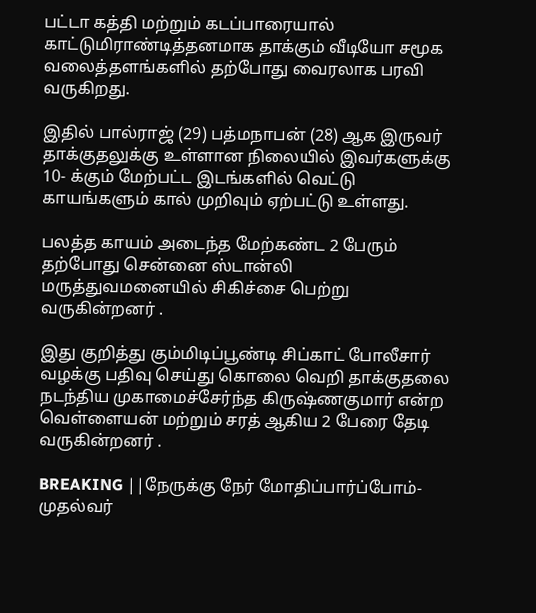பட்டா கத்தி மற்றும் கடப்பாரையால் காட்டுமிராண்டித்தனமாக தாக்கும் வீடியோ சமூக வலைத்தளங்களில் தற்போது வைரலாக பரவி வருகிறது.

இதில் பால்ராஜ் (29) பத்மநாபன் (28) ஆக இருவர் தாக்குதலுக்கு உள்ளான நிலையில் இவர்களுக்கு 10- க்கும் மேற்பட்ட இடங்களில் வெட்டு காயங்களும் கால் முறிவும் ஏற்பட்டு உள்ளது.

பலத்த காயம் அடைந்த மேற்கண்ட 2 பேரும் தற்போது சென்னை ஸ்டான்லி மருத்துவமனையில் சிகிச்சை பெற்று வருகின்றனர் .

இது குறித்து கும்மிடிப்பூண்டி சிப்காட் போலீசார் வழக்கு பதிவு செய்து கொலை வெறி தாக்குதலை நடந்திய முகாமைச்சேர்ந்த கிருஷ்ணகுமார் என்ற வெள்ளையன் மற்றும் சரத் ஆகிய 2 பேரை தேடி வருகின்றனர் .

BREAKING ||நேருக்கு நேர் மோதிப்பார்ப்போம்-முதல்வர்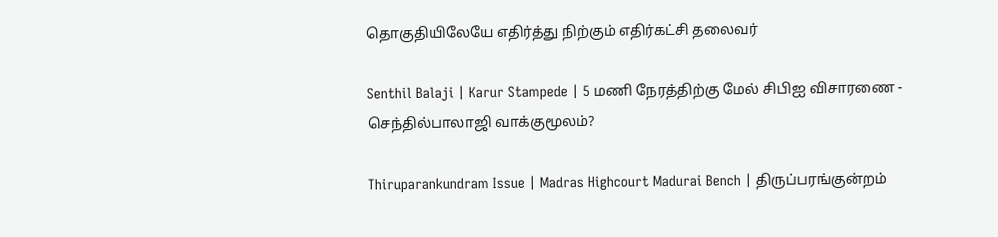தொகுதியிலேயே எதிர்த்து நிற்கும் எதிர்கட்சி தலைவர்

Senthil Balaji | Karur Stampede | 5 மணி நேரத்திற்கு மேல் சிபிஐ விசாரணை - செந்தில்பாலாஜி வாக்குமூலம்?

Thiruparankundram Issue | Madras Highcourt Madurai Bench | திருப்பரங்குன்றம்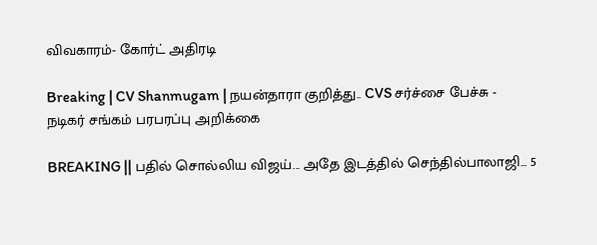விவகாரம்- கோர்ட் அதிரடி

Breaking | CV Shanmugam | நயன்தாரா குறித்து.. CVS சர்ச்சை பேச்சு - நடிகர் சங்கம் பரபரப்பு அறிக்கை

BREAKING || பதில் சொல்லிய விஜய்... அதே இடத்தில் செந்தில்பாலாஜி... 5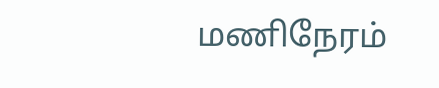மணிநேரம்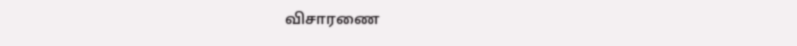விசாரணை